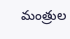మంత్రుల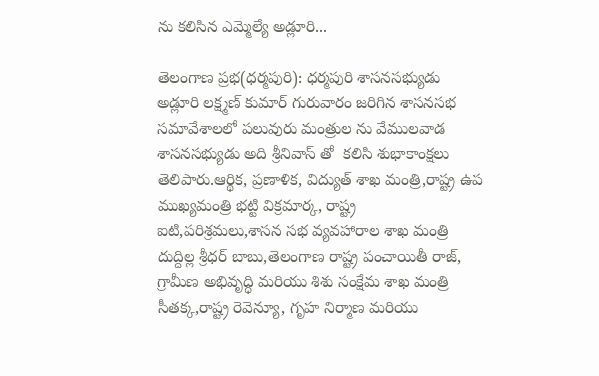ను కలిసిన ఎమ్మెల్యే అడ్లూరి...

తెలంగాణ ప్రభ(ధర్మపురి): ధర్మపురి శాసనసభ్యుడు అడ్లూరి లక్ష్మణ్ కుమార్ గురువారం జరిగిన శాసనసభ సమావేశాలలో పలువురు మంత్రుల ను వేములవాడ శాసనసభ్యుడు అది శ్రీనివాస్ తో  కలిసి శుభాకాంక్షలు తెలిపారు.ఆర్థిక, ప్రణాళిక, విద్యుత్ శాఖ మంత్రి,రాష్ట్ర ఉప ముఖ్యమంత్రి భట్టి విక్రమార్క, రాష్ట్ర ఐటి,పరిశ్రమలు,శాసన సభ వ్యవహారాల శాఖ మంత్రి దుద్దిల్ల శ్రీధర్ బాబు,తెలంగాణ రాష్ట్ర పంచాయితీ రాజ్, గ్రామీణ అభివృద్ధి మరియు శిశు సంక్షేమ శాఖ మంత్రి సీతక్క,రాష్ట్ర రెవెన్యూ, గృహ నిర్మాణ మరియు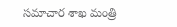సమాచార శాఖ మంత్రి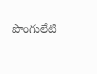పొంగులేటి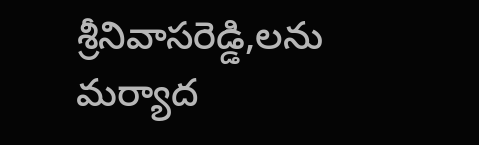శ్రీనివాసరెడ్డి,లను మర్యాద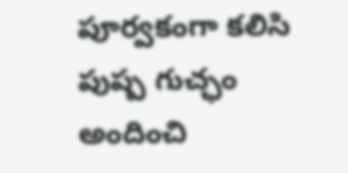పూర్వకంగా కలిసి పుష్ప గుచ్ఛం అందించి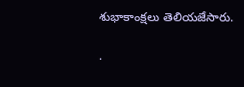శుభాకాంక్షలు తెలియజేసారు.

.